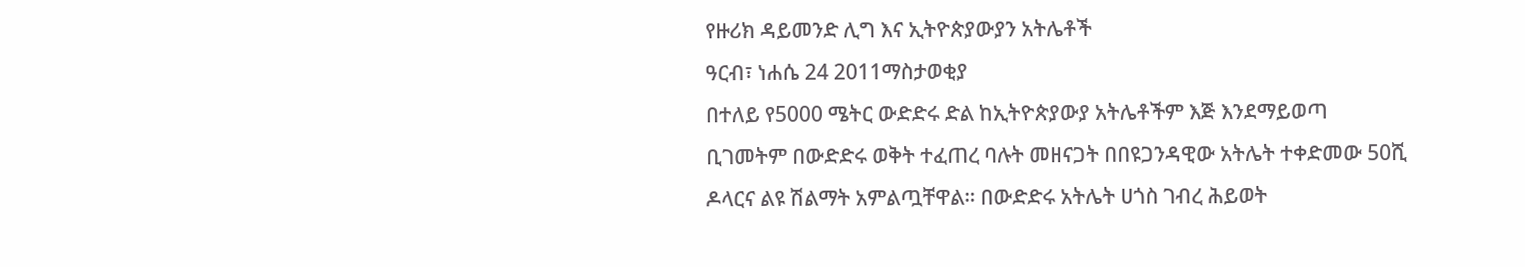የዙሪክ ዳይመንድ ሊግ እና ኢትዮጵያውያን አትሌቶች
ዓርብ፣ ነሐሴ 24 2011ማስታወቂያ
በተለይ የ5000 ሜትር ውድድሩ ድል ከኢትዮጵያውያ አትሌቶችም እጅ እንደማይወጣ ቢገመትም በውድድሩ ወቅት ተፈጠረ ባሉት መዘናጋት በበዩጋንዳዊው አትሌት ተቀድመው 50ሺ ዶላርና ልዩ ሽልማት አምልጧቸዋል። በውድድሩ አትሌት ሀጎስ ገብረ ሕይወት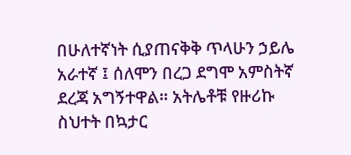በሁለተኛነት ሲያጠናቅቅ ጥላሁን ኃይሌ አራተኛ ፤ ሰለሞን በረጋ ደግሞ አምስትኛ ደረጃ አግኝተዋል። አትሌቶቹ የዙሪኩ ስህተት በኳታር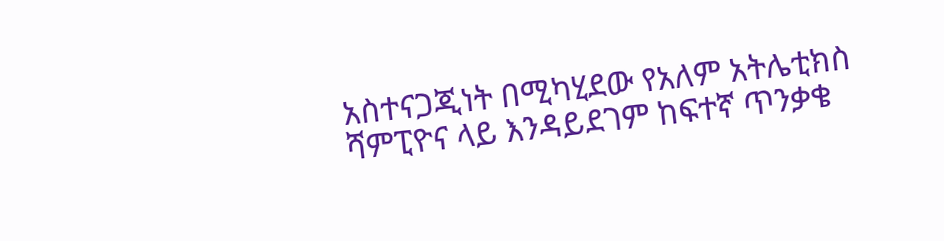አስተናጋጂነት በሚካሂደው የአለም አትሌቲክስ ሻምፒዮና ላይ እንዳይደገም ከፍተኛ ጥንቃቄ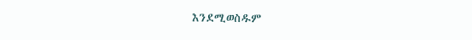እንደሚወስዱም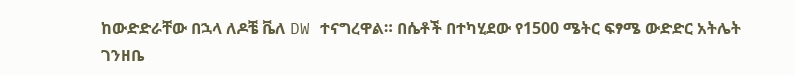ከውድድራቸው በኋላ ለዶቼ ቬለ DW ተናግረዋል። በሴቶች በተካሂደው የ1500 ሜትር ፍፃሜ ውድድር አትሌት ገንዘቤ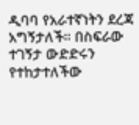ዲባባ የአራተኛነትን ደረጃ አግኝታለች። በስፍራው ተገኝታ ውድድሩን የተከታተለችው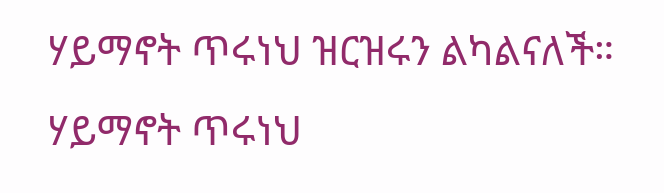ሃይማኖት ጥሩነህ ዝርዝሩን ልካልናለች።
ሃይማኖት ጥሩነህ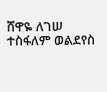ሸዋዬ ለገሠ
ተስፋለም ወልደየስ